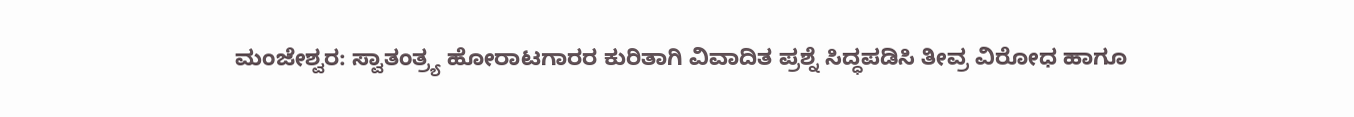ಮಂಜೇಶ್ವರ: ಸ್ವಾತಂತ್ರ್ಯ ಹೋರಾಟಗಾರರ ಕುರಿತಾಗಿ ವಿವಾದಿತ ಪ್ರಶ್ನೆ ಸಿದ್ಧಪಡಿಸಿ ತೀವ್ರ ವಿರೋಧ ಹಾಗೂ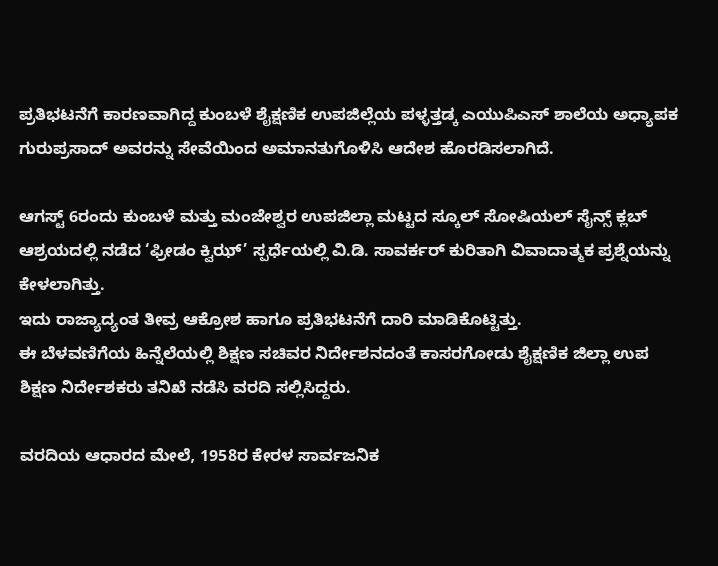ಪ್ರತಿಭಟನೆಗೆ ಕಾರಣವಾಗಿದ್ದ ಕುಂಬಳೆ ಶೈಕ್ಷಣಿಕ ಉಪಜಿಲ್ಲೆಯ ಪಳ್ಳತ್ತಡ್ಕ ಎಯುಪಿಎಸ್ ಶಾಲೆಯ ಅಧ್ಯಾಪಕ ಗುರುಪ್ರಸಾದ್ ಅವರನ್ನು ಸೇವೆಯಿಂದ ಅಮಾನತುಗೊಳಿಸಿ ಆದೇಶ ಹೊರಡಿಸಲಾಗಿದೆ.

ಆಗಸ್ಟ್ 6ರಂದು ಕುಂಬಳೆ ಮತ್ತು ಮಂಜೇಶ್ವರ ಉಪಜಿಲ್ಲಾ ಮಟ್ಟದ ಸ್ಕೂಲ್ ಸೋಷಿಯಲ್ ಸೈನ್ಸ್ ಕ್ಲಬ್ ಆಶ್ರಯದಲ್ಲಿ ನಡೆದ ‘ಫ್ರೀಡಂ ಕ್ವಿಝ್’ ಸ್ಪರ್ಧೆಯಲ್ಲಿ ವಿ.ಡಿ. ಸಾವರ್ಕರ್ ಕುರಿತಾಗಿ ವಿವಾದಾತ್ಮಕ ಪ್ರಶ್ನೆಯನ್ನು ಕೇಳಲಾಗಿತ್ತು.
ಇದು ರಾಜ್ಯಾದ್ಯಂತ ತೀವ್ರ ಆಕ್ರೋಶ ಹಾಗೂ ಪ್ರತಿಭಟನೆಗೆ ದಾರಿ ಮಾಡಿಕೊಟ್ಟಿತ್ತು.
ಈ ಬೆಳವಣಿಗೆಯ ಹಿನ್ನೆಲೆಯಲ್ಲಿ ಶಿಕ್ಷಣ ಸಚಿವರ ನಿರ್ದೇಶನದಂತೆ ಕಾಸರಗೋಡು ಶೈಕ್ಷಣಿಕ ಜಿಲ್ಲಾ ಉಪ ಶಿಕ್ಷಣ ನಿರ್ದೇಶಕರು ತನಿಖೆ ನಡೆಸಿ ವರದಿ ಸಲ್ಲಿಸಿದ್ದರು.

ವರದಿಯ ಆಧಾರದ ಮೇಲೆ, 1958ರ ಕೇರಳ ಸಾರ್ವಜನಿಕ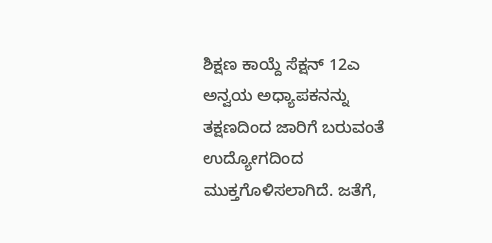ಶಿಕ್ಷಣ ಕಾಯ್ದೆ ಸೆಕ್ಷನ್ 12ಎ ಅನ್ವಯ ಅಧ್ಯಾಪಕನನ್ನು ತಕ್ಷಣದಿಂದ ಜಾರಿಗೆ ಬರುವಂತೆ ಉದ್ಯೋಗದಿಂದ ಮುಕ್ತಗೊಳಿಸಲಾಗಿದೆ. ಜತೆಗೆ,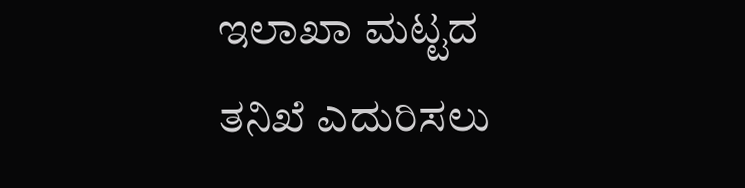ಇಲಾಖಾ ಮಟ್ಟದ ತನಿಖೆ ಎದುರಿಸಲು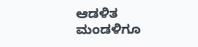ಆಡಳಿತ ಮಂಡಳಿಗೂ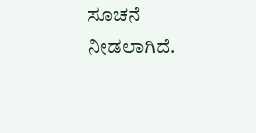ಸೂಚನೆ ನೀಡಲಾಗಿದೆ.